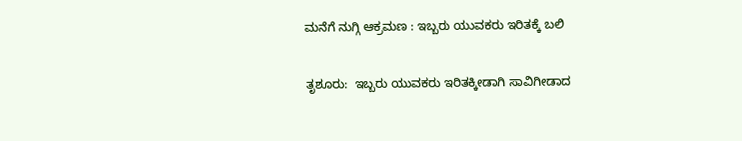ಮನೆಗೆ ನುಗ್ಗಿ ಆಕ್ರಮಣ : ಇಬ್ಬರು ಯುವಕರು ಇರಿತಕ್ಕೆ ಬಲಿ

ತೃಶೂರು:  ಇಬ್ಬರು ಯುವಕರು ಇರಿತಕ್ಕೀಡಾಗಿ ಸಾವಿಗೀಡಾದ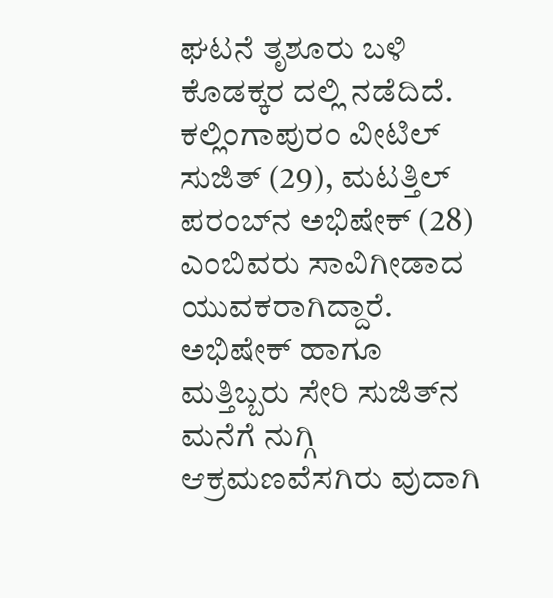ಘಟನೆ ತೃಶೂರು ಬಳಿ ಕೊಡಕ್ಕರ ದಲ್ಲಿ ನಡೆದಿದೆ. ಕಲ್ಲಿಂಗಾಪುರಂ ವೀಟಿಲ್ ಸುಜಿತ್ (29), ಮಟತ್ತಿಲ್ ಪರಂಬ್‌ನ ಅಭಿಷೇಕ್ (28) ಎಂಬಿವರು ಸಾವಿಗೀಡಾದ ಯುವಕರಾಗಿದ್ದಾರೆ. ಅಭಿಷೇಕ್ ಹಾಗೂ ಮತ್ತಿಬ್ಬರು ಸೇರಿ ಸುಜಿತ್‌ನ ಮನೆಗೆ ನುಗ್ಗಿ ಆಕ್ರಮಣವೆಸಗಿರು ವುದಾಗಿ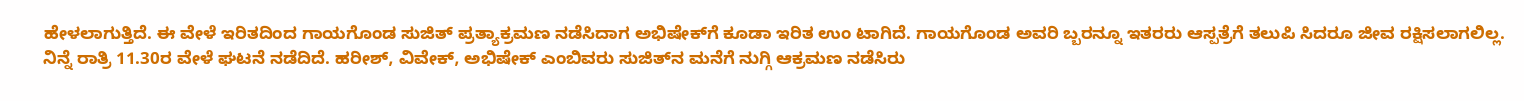ಹೇಳಲಾಗುತ್ತಿದೆ. ಈ ವೇಳೆ ಇರಿತದಿಂದ ಗಾಯಗೊಂಡ ಸುಜಿತ್ ಪ್ರತ್ಯಾಕ್ರಮಣ ನಡೆಸಿದಾಗ ಅಭಿಷೇಕ್‌ಗೆ ಕೂಡಾ ಇರಿತ ಉಂ ಟಾಗಿದೆ. ಗಾಯಗೊಂಡ ಅವರಿ ಬ್ಬರನ್ನೂ ಇತರರು ಆಸ್ಪತ್ರೆಗೆ ತಲುಪಿ ಸಿದರೂ ಜೀವ ರಕ್ಷಿಸಲಾಗಲಿಲ್ಲ. ನಿನ್ನೆ ರಾತ್ರಿ 11.30ರ ವೇಳೆ ಘಟನೆ ನಡೆದಿದೆ. ಹರೀಶ್, ವಿವೇಕ್, ಅಭಿಷೇಕ್ ಎಂಬಿವರು ಸುಜಿತ್‌ನ ಮನೆಗೆ ನುಗ್ಗಿ ಆಕ್ರಮಣ ನಡೆಸಿರು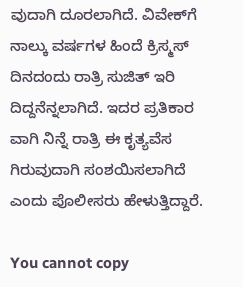ವುದಾಗಿ ದೂರಲಾಗಿದೆ. ವಿವೇಕ್‌ಗೆ ನಾಲ್ಕು ವರ್ಷಗಳ ಹಿಂದೆ ಕ್ರಿಸ್ಮಸ್ ದಿನದಂದು ರಾತ್ರಿ ಸುಜಿತ್ ಇರಿ ದಿದ್ದನೆನ್ನಲಾಗಿದೆ. ಇದರ ಪ್ರತಿಕಾರ ವಾಗಿ ನಿನ್ನೆ ರಾತ್ರಿ ಈ ಕೃತ್ಯವೆಸ ಗಿರುವುದಾಗಿ ಸಂಶಯಿಸಲಾಗಿದೆ ಎಂದು ಪೊಲೀಸರು ಹೇಳುತ್ತಿದ್ದಾರೆ.

You cannot copy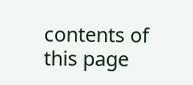contents of this page